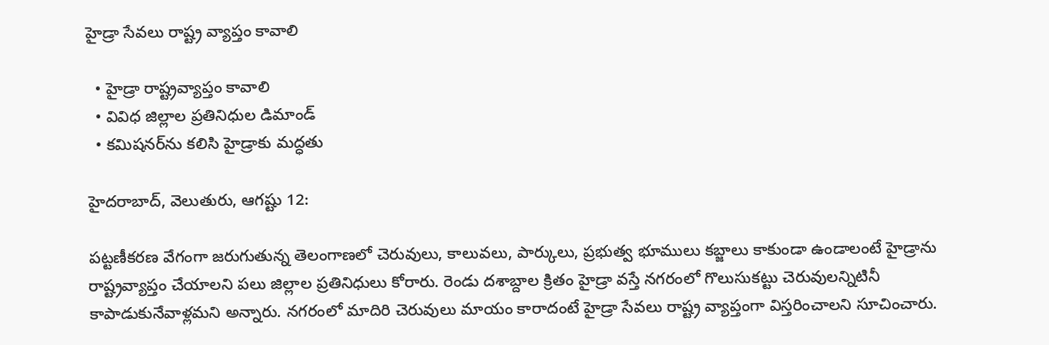హైడ్రా సేవలు రాష్ట్ర వ్యాప్తం కావాలి

  • హైడ్రా రాష్ట్రవ్యాప్తం కావాలి
  • వివిధ జిల్లాల ప్ర‌తినిధుల డిమాండ్‌
  • క‌మిష‌న‌ర్‌ను క‌లిసి హైడ్రాకు మ‌ద్ధ‌తు

హైదరాబాద్, వెలుతురు, ఆగష్టు 12:

ప‌ట్ట‌ణీక‌ర‌ణ వేగంగా జ‌రుగుతున్న తెలంగాణ‌లో చెరువులు, కాలువ‌లు, పార్కులు, ప్ర‌భుత్వ భూములు క‌బ్జాలు కాకుండా ఉండాలంటే హైడ్రాను రాష్ట్రవ్యాప్తం చేయాల‌ని ప‌లు జిల్లాల ప్రతినిధులు కోరారు. రెండు ద‌శాబ్దాల క్రితం హైడ్రా వ‌స్తే న‌గ‌రంలో గొలుసుక‌ట్టు చెరువుల‌న్నిటినీ కాపాడుకునేవాళ్ల‌మ‌ని అన్నారు. న‌గ‌రంలో మాదిరి చెరువులు మాయం కారాదంటే హైడ్రా సేవ‌లు రాష్ట్ర వ్యాప్తంగా విస్తరించాలని సూచించారు.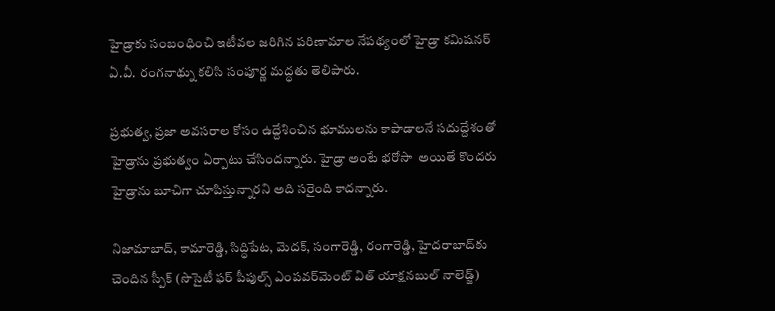హైడ్రాకు సంబంధించి ఇటీవ‌ల జ‌రిగిన ప‌రిణామాల నేప‌థ్యంలో హైడ్రా క‌మిష‌న‌ర్ ఏ.వీ. రంగనాథ్ను క‌లిసి సంపూర్ణ మ‌ద్ధ‌తు తెలిపారు.

ప్రభుత్వ, ప్రజా అవసరాల కోసం ఉద్దేశించిన భూములను కాపాడాలనే సదుద్దేశంతో హైడ్రాను ప్రభుత్వం ఏర్పాటు చేసిందన్నారు. హైడ్రా అంటే భరోసా  అయితే కొందరు హైడ్రాను బూచిగా చూపిస్తున్నారని అది సరైంది కాదన్నారు.

నిజామాబాద్‌, కామారెడ్డి, సిద్ధిపేట‌, మెద‌క్‌, సంగారెడ్డి, రంగారెడ్డి, హైద‌రాబాద్‌కు చెందిన స్పీక్ (సొసైటీ ఫ‌ర్ పీపుల్స్ ఎంప‌వ‌ర్‌మెంట్ విత్ యాక్ష‌న‌బుల్ నాలెడ్జ్‌)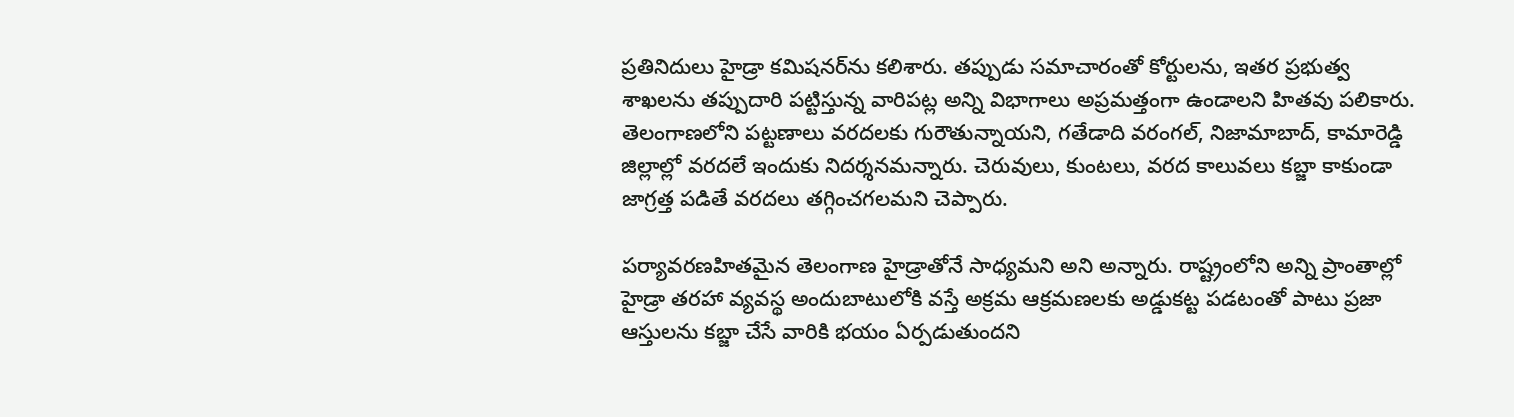ప్ర‌తినిదులు హైడ్రా క‌మిష‌న‌ర్‌ను కలిశారు. త‌ప్పుడు స‌మాచారంతో కోర్టుల‌ను, ఇత‌ర ప్ర‌భుత్వ శాఖ‌ల‌ను త‌ప్పుదారి ప‌ట్టిస్తున్న వారిప‌ట్ల అన్ని విభాగాలు అప్ర‌మ‌త్తంగా ఉండాల‌ని హిత‌వు ప‌లికారు. తెలంగాణ‌లోని ప‌ట్ట‌ణాలు వ‌ర‌ద‌ల‌కు గురౌతున్నాయ‌ని, గ‌తేడాది వ‌రంగ‌ల్‌, నిజామాబాద్‌, కామారెడ్డి జిల్లాల్లో వ‌ర‌ద‌లే ఇందుకు నిద‌ర్శ‌న‌మ‌న్నారు. చెరువులు, కుంట‌లు, వ‌ర‌ద కాలువ‌లు క‌బ్జా కాకుండా జాగ్ర‌త్త ప‌డితే వ‌ర‌ద‌లు త‌గ్గించ‌గ‌ల‌మ‌ని చెప్పారు.

ప‌ర్యావ‌ర‌ణ‌హిత‌మైన తెలంగాణ హైడ్రాతోనే సాధ్య‌మ‌ని అని అన్నారు. రాష్ట్రంలోని అన్ని ప్రాంతాల్లో హైడ్రా తరహా వ్యవస్థ అందుబాటులోకి వస్తే అక్రమ ఆక్రమణలకు అడ్డుకట్ట పడటంతో పాటు ప్రజా ఆస్తులను కబ్జా చేసే వారికి భయం ఏర్పడుతుందని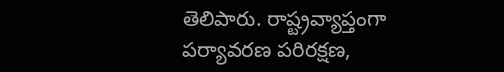తెలిపారు. రాష్ట్రవ్యాప్తంగా పర్యావరణ పరిరక్షణ,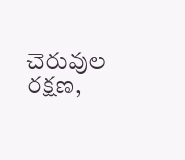చెరువుల రక్షణ,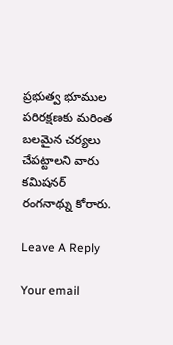ప్రభుత్వ భూముల పరిరక్షణకు మరింత బలమైన చర్యలు చేపట్టాలని వారు కమిషనర్‌ రంగనాథ్ను కోరారు.

Leave A Reply

Your email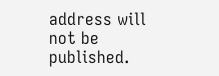address will not be published.